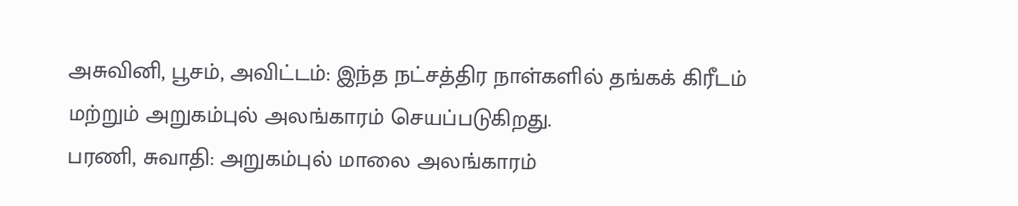அசுவினி, பூசம், அவிட்டம்: இந்த நட்சத்திர நாள்களில் தங்கக் கிரீடம் மற்றும் அறுகம்புல் அலங்காரம் செயப்படுகிறது.
பரணி, சுவாதி: அறுகம்புல் மாலை அலங்காரம்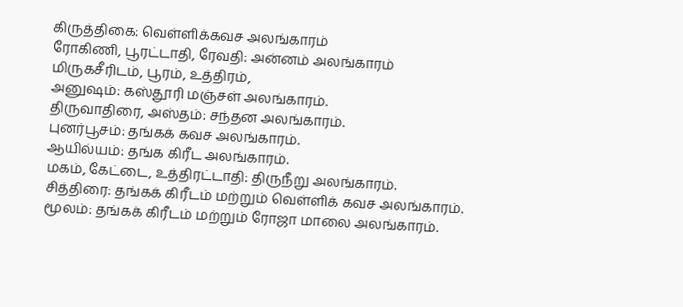கிருத்திகை: வெள்ளிக்கவச அலங்காரம்
ரோகிணி, பூரட்டாதி, ரேவதி: அன்னம் அலங்காரம்
மிருகசீரிடம், பூரம், உத்திரம்,
அனுஷம்: கஸ்தூரி மஞ்சள் அலங்காரம்.
திருவாதிரை, அஸ்தம்: சந்தன அலங்காரம்.
புனர்பூசம்: தங்கக் கவச அலங்காரம்.
ஆயில்யம்: தங்க கிரீட அலங்காரம்.
மகம், கேட்டை, உத்திரட்டாதி: திருநீறு அலங்காரம்.
சித்திரை: தங்கக் கிரீடம் மற்றும் வெள்ளிக் கவச அலங்காரம்.
மூலம்: தங்கக் கிரீடம் மற்றும் ரோஜா மாலை அலங்காரம்.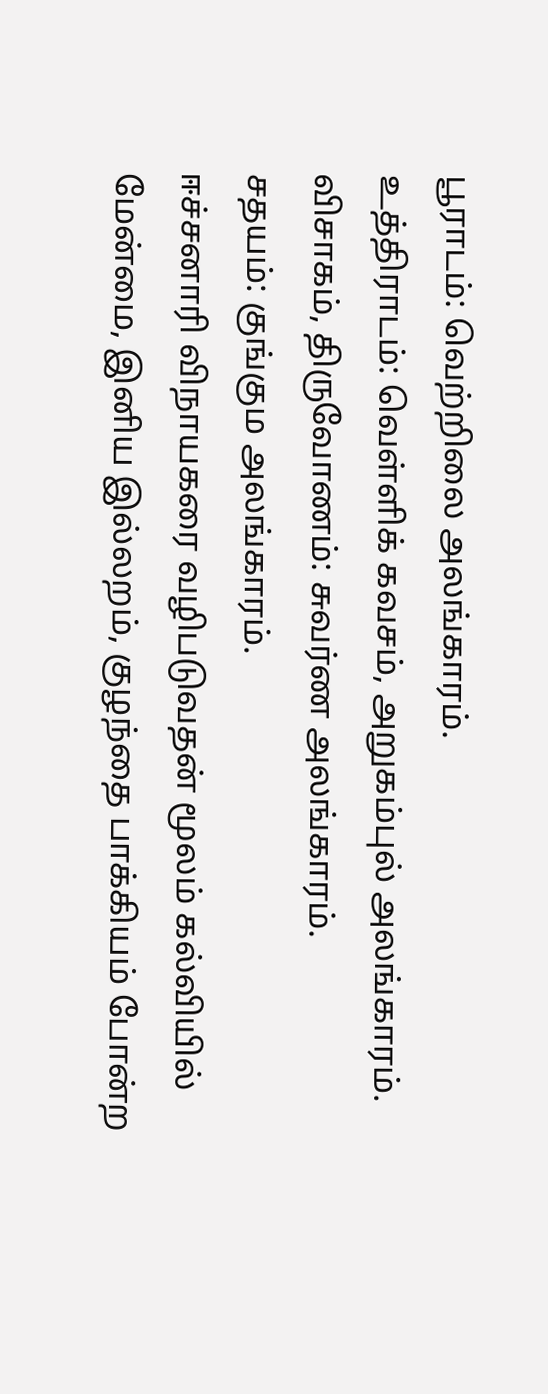பூராடம்: வெற்றிலை அலங்காரம்.
உத்திராடம்: வெள்ளிக் கவசம், அறுகம்புல் அலங்காரம்.
விசாகம், திருவோணம்: சுவர்ண அலங்காரம்.
சதயம்: குங்கும அலங்காரம்.
ஈச்சனாரி விநாயகரை வழிபடுவதன் மூலம் கல்வியில் மேன்மை, இனிய இல்லறம், குழந்தை பாக்கியம் போன்ற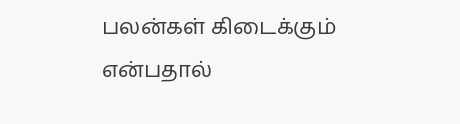பலன்கள் கிடைக்கும் என்பதால்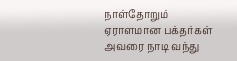நாள்தோறும் ஏராளமான பக்தர்கள் அவரை நாடி வந்து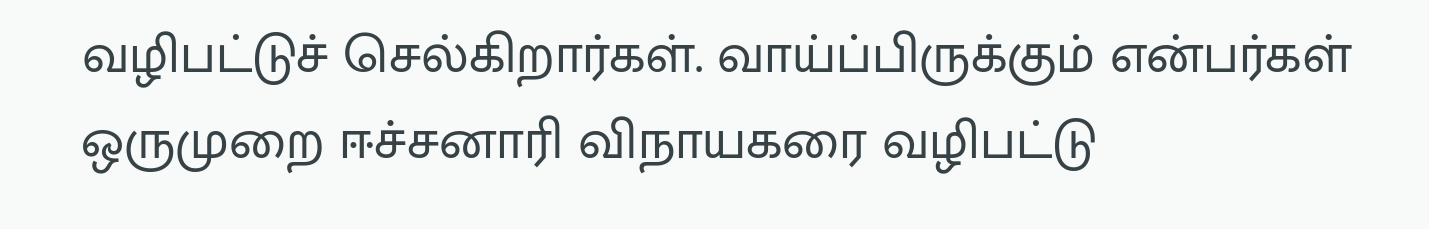வழிபட்டுச் செல்கிறார்கள். வாய்ப்பிருக்கும் என்பர்கள் ஒருமுறை ஈச்சனாரி விநாயகரை வழிபட்டு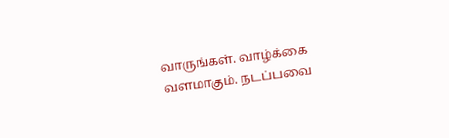வாருங்கள். வாழ்க்கை வளமாகும். நடப்பவை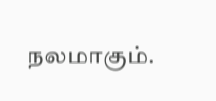நலமாகும்.